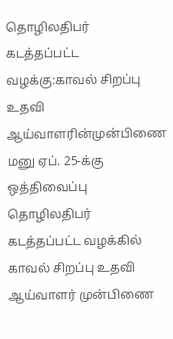தொழிலதிபர் கடத்தப்பட்ட வழக்கு:காவல் சிறப்பு உதவி ஆய்வாளரின்முன்பிணை மனு ஏப். 25-க்கு ஒத்திவைப்பு
தொழிலதிபர் கடத்தப்பட்ட வழக்கில் காவல் சிறப்பு உதவி ஆய்வாளர் முன்பிணை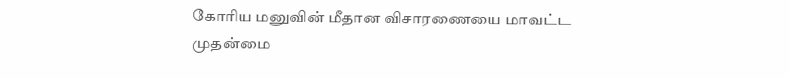கோரிய மனுவின் மீதான விசாரணையை மாவட்ட முதன்மை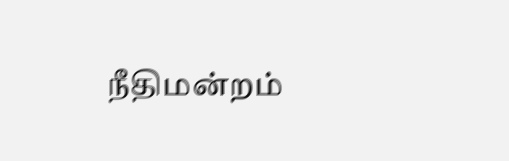நீதிமன்றம்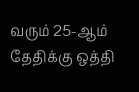வரும் 25-ஆம் தேதிக்கு ஒத்தி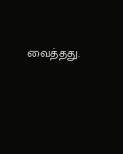வைத்தது.